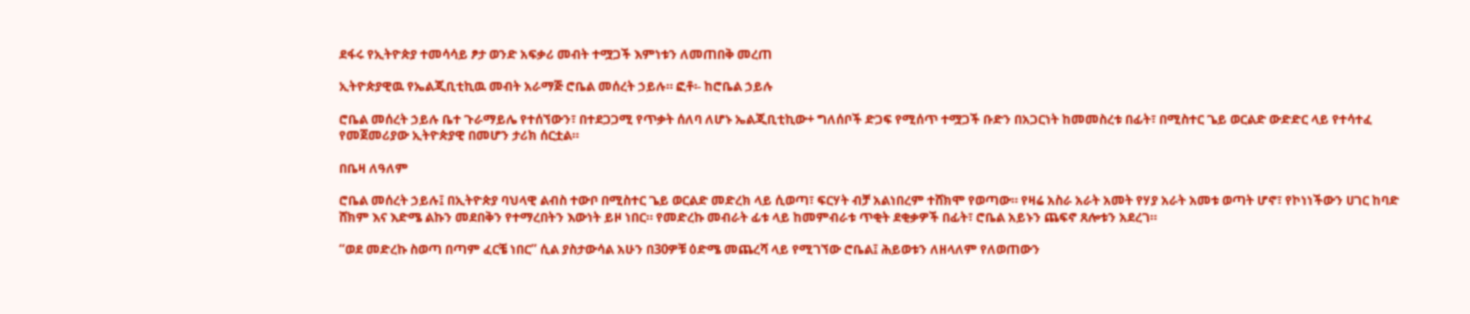ደፋሩ የኢትዮጵያ ተመሳሳይ ፆታ ወንድ አፍቃሪ መብት ተሟጋች እምነቱን ለመጠበቅ መረጠ

ኢትዮጵያዊዉ የኤልጂቢቲኪዉ መብት አራማጅ ሮቤል መሰረት ኃይሉ። ፎቶ፡- ከሮቤል ኃይሉ

ሮቤል መሰረት ኃይሉ ቤተ ጉራማይሌ የተሰኘውን፣ በተደጋጋሚ የጥቃት ሰለባ ለሆኑ ኤልጂቢቲኪው+ ግለሰቦች ድጋፍ የሚሰጥ ተሟጋች ቡድን በአጋርነት ከመመስረቱ በፊት፣ በሚስተር ጌይ ወርልድ ውድድር ላይ የተሳተፈ የመጀመሪያው ኢትዮጵያዊ በመሆን ታሪክ ሰርቷል።

በቤዛ ለዓለም

ሮቤል መሰረት ኃይሉ፤ በኢትዮጵያ ባህላዊ ልብስ ተውቦ በሚስተር ጌይ ወርልድ መድረክ ላይ ሲወጣ፣ ፍርሃት ብቻ አልነበረም ተሸክሞ የወጣው። የዛሬ አስራ አራት አመት የሃያ አራት አመቱ ወጣት ሆኖ፣ የኮነነችውን ሀገር ከባድ ሸክም እና እድሜ ልኩን መደበቅን የተማረበትን እውነት ይዞ ነበር። የመድረኩ መብራት ፊቱ ላይ ከመምብራቱ ጥቂት ደቂቃዎች በፊት፣ ሮቤል አይኑን ጨፍኖ ጸሎቱን አደረገ።

“ወደ መድረኩ ስወጣ በጣም ፈርቼ ነበር” ሲል ያስታውሳል አሁን በ30ዎቹ ዕድሜ መጨረሻ ላይ የሚገኘው ሮቤል፤ ሕይወቱን ለዘላለም የለወጠውን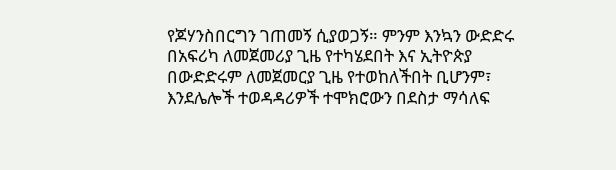የጆሃንስበርግን ገጠመኝ ሲያወጋኝ። ምንም እንኳን ውድድሩ በአፍሪካ ለመጀመሪያ ጊዜ የተካሄደበት እና ኢትዮጵያ በውድድሩም ለመጀመርያ ጊዜ የተወከለችበት ቢሆንም፣ እንደሌሎች ተወዳዳሪዎች ተሞክሮውን በደስታ ማሳለፍ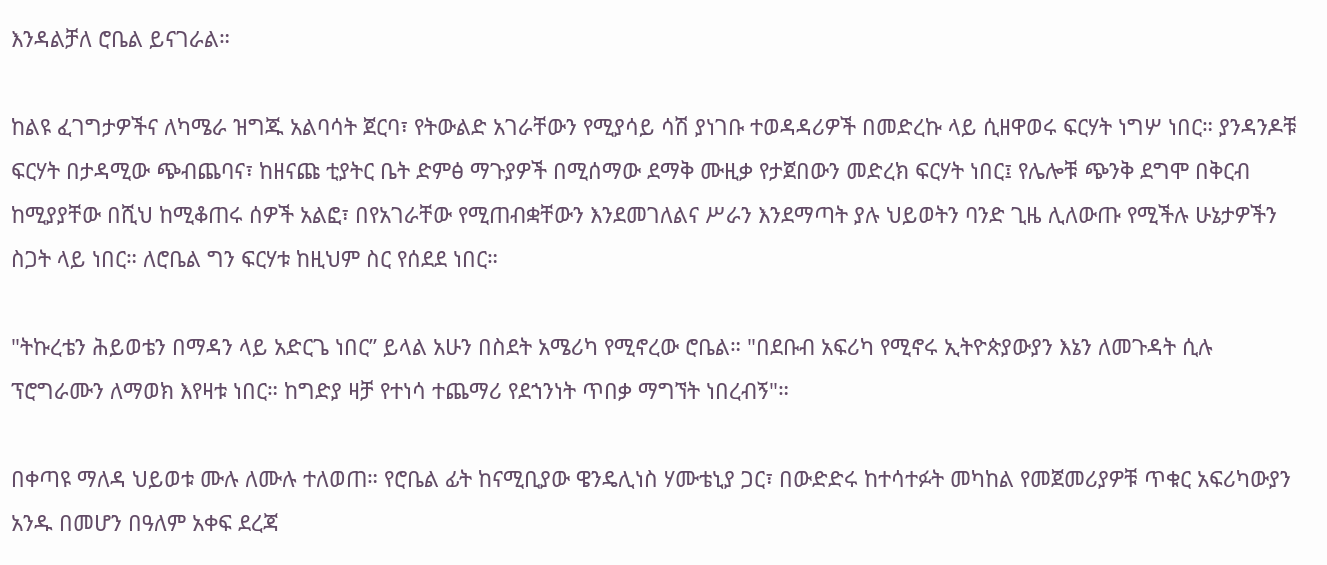እንዳልቻለ ሮቤል ይናገራል።

ከልዩ ፈገግታዎችና ለካሜራ ዝግጁ አልባሳት ጀርባ፣ የትውልድ አገራቸውን የሚያሳይ ሳሽ ያነገቡ ተወዳዳሪዎች በመድረኩ ላይ ሲዘዋወሩ ፍርሃት ነግሦ ነበር። ያንዳንዶቹ ፍርሃት በታዳሚው ጭብጨባና፣ ከዘናጩ ቲያትር ቤት ድምፅ ማጉያዎች በሚሰማው ደማቅ ሙዚቃ የታጀበውን መድረክ ፍርሃት ነበር፤ የሌሎቹ ጭንቅ ደግሞ በቅርብ ከሚያያቸው በሺህ ከሚቆጠሩ ሰዎች አልፎ፣ በየአገራቸው የሚጠብቋቸውን እንደመገለልና ሥራን እንደማጣት ያሉ ህይወትን ባንድ ጊዜ ሊለውጡ የሚችሉ ሁኔታዎችን ስጋት ላይ ነበር። ለሮቤል ግን ፍርሃቱ ከዚህም ስር የሰደደ ነበር።

"ትኩረቴን ሕይወቴን በማዳን ላይ አድርጌ ነበር” ይላል አሁን በስደት አሜሪካ የሚኖረው ሮቤል። "በደቡብ አፍሪካ የሚኖሩ ኢትዮጵያውያን እኔን ለመጉዳት ሲሉ ፕሮግራሙን ለማወክ እየዛቱ ነበር። ከግድያ ዛቻ የተነሳ ተጨማሪ የደኀንነት ጥበቃ ማግኘት ነበረብኝ"።

በቀጣዩ ማለዳ ህይወቱ ሙሉ ለሙሉ ተለወጠ። የሮቤል ፊት ከናሚቢያው ዌንዴሊነስ ሃሙቴኒያ ጋር፣ በውድድሩ ከተሳተፉት መካከል የመጀመሪያዎቹ ጥቁር አፍሪካውያን አንዱ በመሆን በዓለም አቀፍ ደረጃ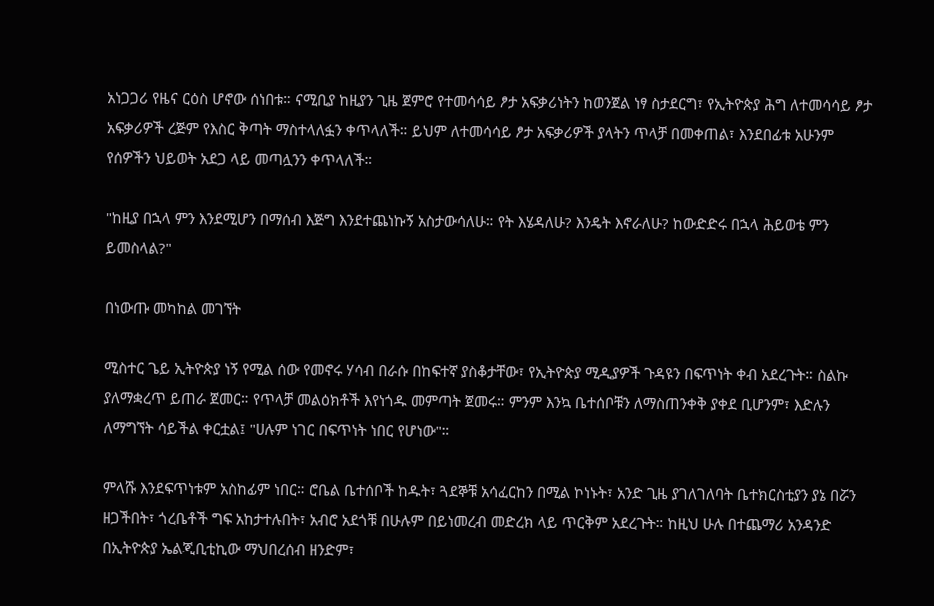አነጋጋሪ የዜና ርዕስ ሆኖው ሰነበቱ። ናሚቢያ ከዚያን ጊዜ ጀምሮ የተመሳሳይ ፆታ አፍቃሪነትን ከወንጀል ነፃ ስታደርግ፣ የኢትዮጵያ ሕግ ለተመሳሳይ ፆታ አፍቃሪዎች ረጅም የእስር ቅጣት ማስተላለፏን ቀጥላለች። ይህም ለተመሳሳይ ፆታ አፍቃሪዎች ያላትን ጥላቻ በመቀጠል፣ እንደበፊቱ አሁንም የሰዎችን ህይወት አደጋ ላይ መጣሏንን ቀጥላለች።

"ከዚያ በኋላ ምን እንደሚሆን በማሰብ እጅግ እንደተጨነኩኝ አስታውሳለሁ። የት እሄዳለሁ? እንዴት እኖራለሁ? ከውድድሩ በኋላ ሕይወቴ ምን ይመስላል?"

በነውጡ መካከል መገኘት

ሚስተር ጌይ ኢትዮጵያ ነኝ የሚል ሰው የመኖሩ ሃሳብ በራሱ በከፍተኛ ያስቆታቸው፣ የኢትዮጵያ ሚዲያዎች ጉዳዩን በፍጥነት ቀብ አደረጉት። ስልኩ ያለማቋረጥ ይጠራ ጀመር። የጥላቻ መልዕክቶች እየነጎዱ መምጣት ጀመሩ። ምንም እንኳ ቤተሰቦቹን ለማስጠንቀቅ ያቀደ ቢሆንም፣ እድሉን ለማግኘት ሳይችል ቀርቷል፤ "ሀሉም ነገር በፍጥነት ነበር የሆነው"።

ምላሹ እንደፍጥነቱም አስከፊም ነበር። ሮቤል ቤተሰቦች ከዱት፣ ጓደኞቹ አሳፈርከን በሚል ኮነኑት፣ አንድ ጊዜ ያገለገለባት ቤተክርስቲያን ያኔ በሯን ዘጋችበት፣ ጎረቤቶች ግፍ አከታተሉበት፣ አብሮ አደጎቹ በሁሉም በይነመረብ መድረክ ላይ ጥርቅም አደረጉት። ከዚህ ሁሉ በተጨማሪ አንዳንድ በኢትዮጵያ ኤልጂቢቲኪው ማህበረሰብ ዘንድም፣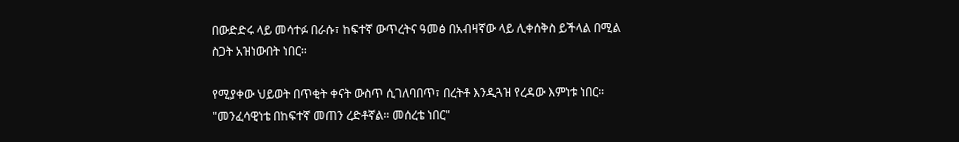በውድድሩ ላይ መሳተፉ በራሱ፣ ከፍተኛ ውጥረትና ዓመፅ በአብዛኛው ላይ ሊቀሰቅስ ይችላል በሚል ስጋት አዝነውበት ነበር።

የሚያቀው ህይወት በጥቂት ቀናት ውስጥ ሲገለባበጥ፣ በረትቶ እንዲጓዝ የረዳው እምነቱ ነበር። "መንፈሳዊነቴ በከፍተኛ መጠን ረድቶኛል። መሰረቴ ነበር"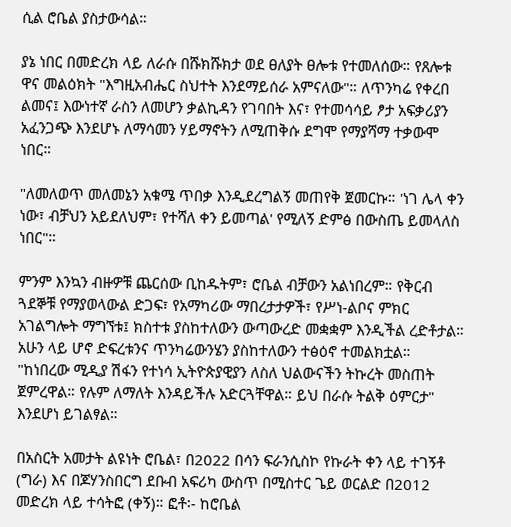ሲል ሮቤል ያስታውሳል።

ያኔ ነበር በመድረክ ላይ ለራሱ በሹክሹክታ ወደ ፀለያት ፀሎቱ የተመለሰው። የጸሎቱ ዋና መልዕክት "እግዚአብሔር ስህተት እንደማይሰራ አምናለው"። ለጥንካሬ የቀረበ ልመና፤ እውነተኛ ራስን ለመሆን ቃልኪዳን የገባበት እና፣ የተመሳሳይ ፆታ አፍቃሪያን አፈንጋጭ እንደሆኑ ለማሳመን ሃይማኖትን ለሚጠቅሱ ደግሞ የማያሻማ ተቃውሞ ነበር።

"ለመለወጥ መለመኔን አቁሜ ጥበቃ እንዲደረግልኝ መጠየቅ ጀመርኩ። 'ነገ ሌላ ቀን ነው፣ ብቻህን አይደለህም፣ የተሻለ ቀን ይመጣል' የሚለኝ ድምፅ በውስጤ ይመላለስ ነበር"።

ምንም እንኳን ብዙዎቹ ጨርሰው ቢከዱትም፣ ሮቤል ብቻውን አልነበረም። የቅርብ ጓደኞቹ የማያወላውል ድጋፍ፣ የአማካሪው ማበረታታዎች፣ የሥነ-ልቦና ምክር አገልግሎት ማግኘቱ፤ ክስተቱ ያስከተለውን ውጣውረድ መቋቋም እንዲችል ረድቶታል። አሁን ላይ ሆኖ ድፍረቱንና ጥንካሬውንሄን ያስከተለውን ተፅዕኖ ተመልክቷል። "ከነበረው ሚዲያ ሽፋን የተነሳ ኢትዮጵያዊያን ለስለ ህልውናችን ትኩረት መስጠት ጀምረዋል። የሉም ለማለት እንዳይችሉ አድርጓቸዋል። ይህ በራሱ ትልቅ ዕምርታ" እንደሆነ ይገልፃል።

በአስርት አመታት ልዩነት ሮቤል፣ በ2022 በሳን ፍራንሲስኮ የኩራት ቀን ላይ ተገኝቶ (ግራ) እና በጆሃንስበርግ ደቡብ አፍሪካ ውስጥ በሚስተር ጌይ ወርልድ በ2012 መድረክ ላይ ተሳትፎ (ቀኝ)። ፎቶ፡- ከሮቤል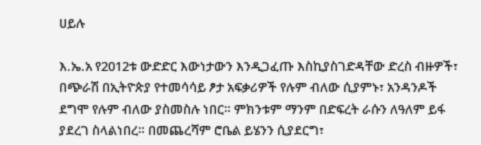ሀይሉ

እ.ኤ.አ የ2012ቱ ውድድር እውነታውን እንዲጋፈጡ እስኪያስገድዳቸው ድረስ ብዙዎች፣ በጭራሽ በኢትዮጵያ የተመሳሳይ ፆታ አፍቃሪዎች የሉም ብለው ሲያምኑ፣ አንዳንዶች ደግሞ የሉም ብለው ያስመስሉ ነበር። ምክንቱም ማንም በድፍረት ራሱን ለዓለም ይፋ ያደረገ ስላልነበረ። በመጨረሻም ሮቤል ይሄንን ሲያደርግ፣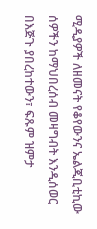ሚዲያዎች ለዘመናት የቆየውንና ኤልጂቢቲኪው ሰዎችን ከማህበረሰብ መዛግብት እንዲሰወር በእጅጉ ያበረከተውን፣ ፍጹም ዝምታ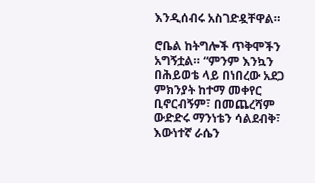እንዲሰብሩ አስገድዷቸዋል።

ሮቤል ከትግሎች ጥቅሞችን አግኝቷል። “ምንም እንኳን በሕይወቴ ላይ በነበረው አደጋ ምክንያት ከተማ መቀየር ቢኖርብኝም፣ በመጨረሻም ውድድሩ ማንነቴን ሳልደብቅ፣ እውነተኛ ራሴን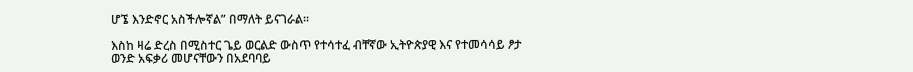ሆኜ እንድኖር አስችሎኛል” በማለት ይናገራል።

እስከ ዛሬ ድረስ በሚስተር ጌይ ወርልድ ውስጥ የተሳተፈ ብቸኛው ኢትዮጵያዊ እና የተመሳሳይ ፆታ ወንድ አፍቃሪ መሆናቸውን በአደባባይ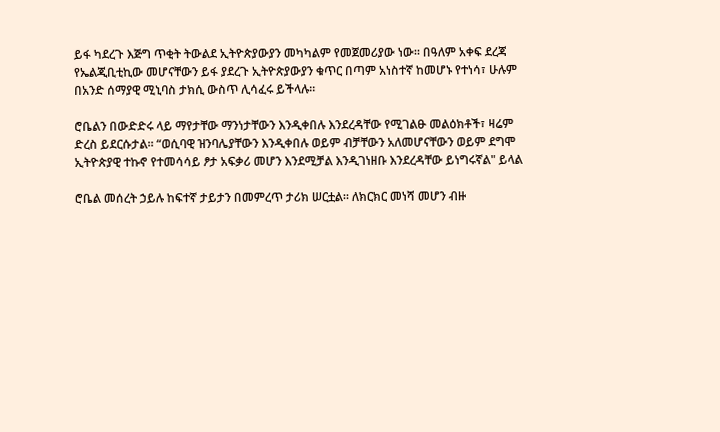ይፋ ካደረጉ እጅግ ጥቂት ትውልደ ኢትዮጵያውያን መካካልም የመጀመሪያው ነው። በዓለም አቀፍ ደረጃ የኤልጂቢቲኪው መሆናቸውን ይፋ ያደረጉ ኢትዮጵያውያን ቁጥር በጣም አነስተኛ ከመሆኑ የተነሳ፣ ሁሉም በአንድ ሰማያዊ ሚኒባስ ታክሲ ውስጥ ሊሳፈሩ ይችላሉ።

ሮቤልን በውድድሩ ላይ ማየታቸው ማንነታቸውን እንዲቀበሉ እንደረዳቸው የሚገልፁ መልዕክቶች፣ ዛሬም ድረስ ይደርሱታል። “ወሲባዊ ዝንባሌያቸውን እንዲቀበሉ ወይም ብቻቸውን አለመሆናቸውን ወይም ደግሞ ኢትዮጵያዊ ተኩኖ የተመሳሳይ ፆታ አፍቃሪ መሆን እንደሚቻል እንዲገነዘቡ እንደረዳቸው ይነግሩኛል" ይላል

ሮቤል መሰረት ኃይሉ ከፍተኛ ታይታን በመምረጥ ታሪክ ሠርቷል። ለክርክር መነሻ መሆን ብዙ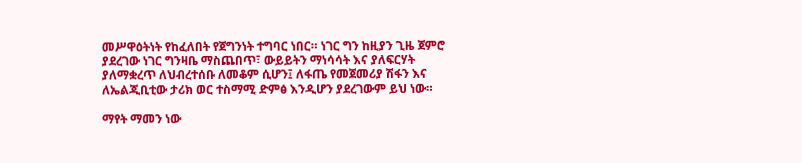መሥዋዕትነት የከፈለበት የጀግንነት ተግባር ነበር። ነገር ግን ከዚያን ጊዜ ጀምሮ ያደረገው ነገር ግንዛቤ ማስጨበጥ፣ ውይይትን ማነሳሳት እና ያለፍርሃት ያለማቋረጥ ለህብረተሰቡ ለመቆም ሲሆን፤ ለፋጤ የመጀመሪያ ሽፋን እና ለኤልጂቢቲው ታሪክ ወር ተስማሚ ድምፅ እንዲሆን ያደረገውም ይህ ነው።

ማየት ማመን ነው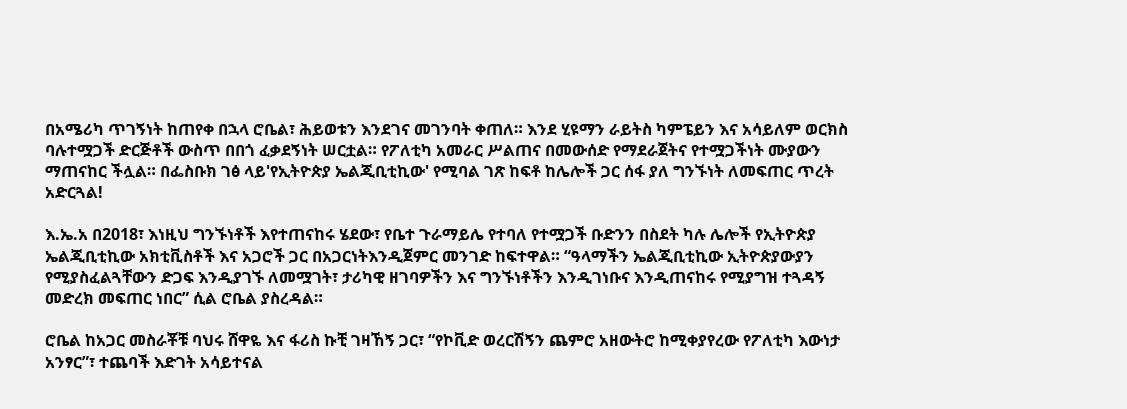በአሜሪካ ጥገኝነት ከጠየቀ በኋላ ሮቤል፣ ሕይወቱን እንደገና መገንባት ቀጠለ። እንደ ሂዩማን ራይትስ ካምፔይን እና አሳይለም ወርክስ ባሉተሟጋች ድርጅቶች ውስጥ በበጎ ፈቃደኝነት ሠርቷል። የፖለቲካ አመራር ሥልጠና በመውሰድ የማደራጀትና የተሟጋችነት ሙያውን ማጠናከር ችሏል። በፌስቡክ ገፅ ላይ'የኢትዮጵያ ኤልጂቢቲኪው' የሚባል ገጽ ከፍቶ ከሌሎች ጋር ሰፋ ያለ ግንኙነት ለመፍጠር ጥረት አድርጓል!

እ.ኤ.አ በ2018፣ እነዚህ ግንኙነቶች እየተጠናከሩ ሄደው፣ የቤተ ጉራማይሌ የተባለ የተሟጋች ቡድንን በስደት ካሉ ሌሎች የኢትዮጵያ ኤልጂቢቲኪው አክቲቪስቶች እና አጋሮች ጋር በአጋርነትእንዲጀምር መንገድ ከፍተዋል። “ዓላማችን ኤልጂቢቲኪው ኢትዮጵያውያን የሚያስፈልጓቸውን ድጋፍ እንዲያገኙ ለመሟገት፣ ታሪካዊ ዘገባዎችን እና ግንኙነቶችን እንዲገነቡና እንዲጠናከሩ የሚያግዝ ተጓዳኝ መድረክ መፍጠር ነበር” ሲል ሮቤል ያስረዳል።

ሮቤል ከአጋር መስራቾቹ ባህሩ ሸዋዬ እና ፋሪስ ኩቺ ገዛኸኝ ጋር፣ “የኮቪድ ወረርሽኝን ጨምሮ አዘውትሮ ከሚቀያየረው የፖለቲካ እውነታ አንፃር”፣ ተጨባች እድገት አሳይተናል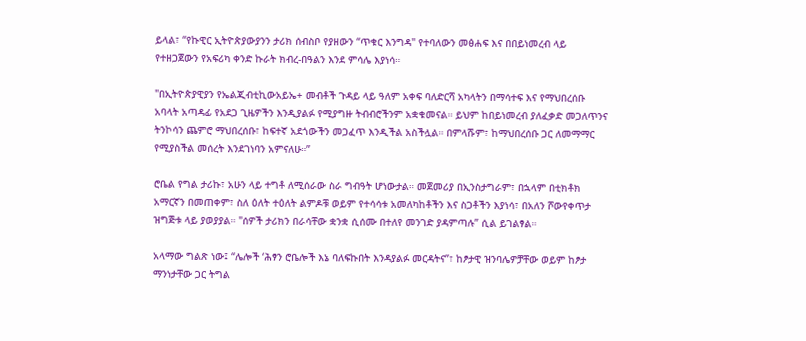ይላል፣ “የኩዊር ኢትዮጵያውያንን ታሪክ ሰብስቦ የያዘውን “ጥቁር እንግዳ" የተባለውን መፅሐፍ እና በበይነመረብ ላይ የተዘጋጀውን የአፍሪካ ቀንድ ኩራት ክብረ-በዓልን እንደ ምሳሌ እያነሳ።

"በኢትዮጵያዊያን የኤልጂብቲኪውአይኤ+ መብቶች ጉዳይ ላይ ዓለም አቀፍ ባለድርሻ አካላትን በማሳተፍ እና የማህበረሰቡ አባላት አጣዳፊ የአደጋ ጊዜዎችን እንዲያልፉ የሚያግዙ ትብብሮችንም አቋቁመናል። ይህም ከበይነመረብ ያለፈቃድ መጋለጥንና ትንኮሳን ጨምሮ ማህበረሰቡ፣ ከፍተኛ አደጎውችን መጋፈጥ እንዲችል አስችሏል። በምላሹም፣ ከማህበረሰቡ ጋር ለመማማር የሚያስችል መሰረት እንደገነባን አምናለሁ።”

ሮቤል የግል ታሪኩ፣ አሁን ላይ ተግቶ ለሚሰራው ስራ ግብዓት ሆነውታል። መጀመሪያ በኢንስታግራም፣ በኋላም በቲክቶክ አማርኛን በመጠቀም፣ ስለ ዕለት ተዕለት ልምዶቹ ወይም የተሳሳቱ አመለካከቶችን እና ስጋቶችን እያነሳ፣ በአለን ሾውየቀጥታ ዝግጅቱ ላይ ያወያያል። "ሰዎች ታሪክን በራሳቸው ቋንቋ ሲሰሙ በተለየ መንገድ ያዳምጣሉ” ሲል ይገልፃል።

አላማው ግልጽ ነው፤ “ሌሎች ‘ሕፃን ሮቤሎች እኔ ባለፍኩበት እንዳያልፉ መርዳትና”፣ ከፆታዊ ዝንባሌዎቻቸው ወይም ከፆታ ማንነታቸው ጋር ትግል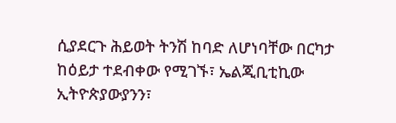ሲያደርጉ ሕይወት ትንሽ ከባድ ለሆነባቸው በርካታ ከዕይታ ተደብቀው የሚገኙ፣ ኤልጂቢቲኪው ኢትዮጵያውያንን፣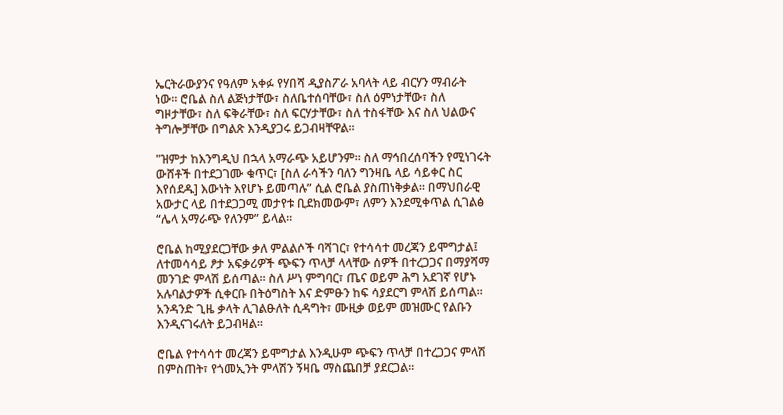ኤርትራውያንና የዓለም አቀፉ የሃበሻ ዲያስፖራ አባላት ላይ ብርሃን ማብራት ነው። ሮቤል ስለ ልጅነታቸው፣ ስለቤተሰባቸው፣ ስለ ዕምነታቸው፣ ስለ ግዞታቸው፣ ስለ ፍቅራቸው፣ ስለ ፍርሃታቸው፣ ስለ ተስፋቸው እና ስለ ህልውና ትግሎቻቸው በግልጽ እንዲያጋሩ ይጋብዛቸዋል።

"ዝምታ ከእንግዲህ በኋላ አማራጭ አይሆንም። ስለ ማኅበረሰባችን የሚነገሩት ውሸቶች በተደጋገሙ ቁጥር፣ [ስለ ራሳችን ባለን ግንዛቤ ላይ ሳይቀር ስር እየሰደዱ] እውነት እየሆኑ ይመጣሉ” ሲል ሮቤል ያስጠነቅቃል። በማህበራዊ አውታር ላይ በተደጋጋሚ መታየቱ ቢደክመውም፣ ለምን እንደሚቀጥል ሲገልፅ “ሌላ አማራጭ የለንም” ይላል።

ሮቤል ከሚያደርጋቸው ቃለ ምልልሶች ባሻገር፣ የተሳሳተ መረጃን ይሞግታል፤ ለተመሳሳይ ፆታ አፍቃሪዎች ጭፍን ጥላቻ ላላቸው ሰዎች በተረጋጋና በማያሻማ መንገድ ምላሽ ይሰጣል። ስለ ሥነ ምግባር፣ ጤና ወይም ሕግ አደገኛ የሆኑ አሉባልታዎች ሲቀርቡ በትዕግስት እና ድምፁን ከፍ ሳያደርግ ምላሽ ይሰጣል። አንዳንድ ጊዜ ቃላት ሊገልፁለት ሲዳግት፣ ሙዚቃ ወይም መዝሙር የልቡን እንዲናገሩለት ይጋብዛል።

ሮቤል የተሳሳተ መረጃን ይሞግታል እንዲሁም ጭፍን ጥላቻ በተረጋጋና ምላሽ በምስጠት፣ የጎመኢንት ምላሽን ኝዛቤ ማስጨበቻ ያደርጋል።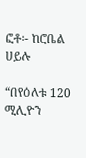ፎቶ፡- ከሮቤል ሀይሉ

“በየዕለቱ 120 ሚሊዮን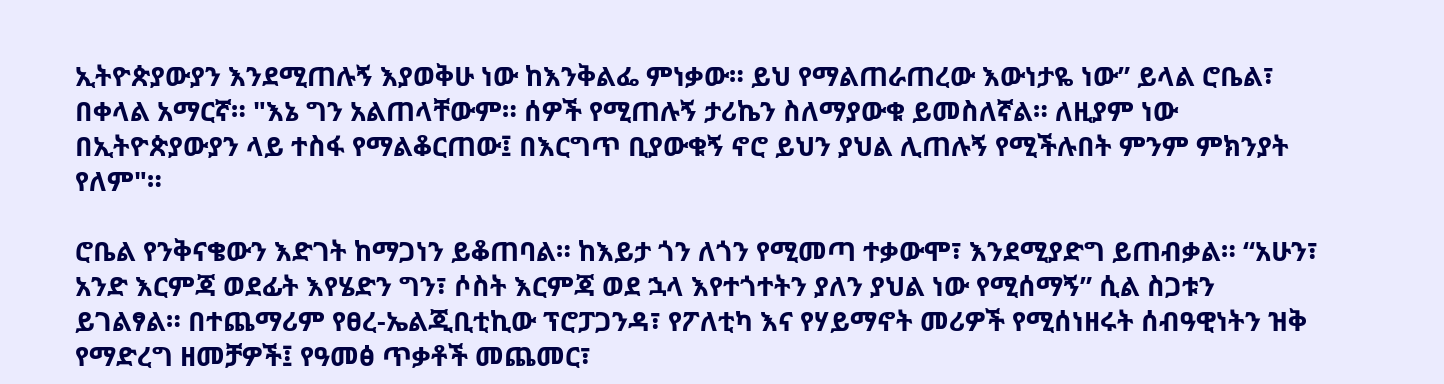ኢትዮጵያውያን እንደሚጠሉኝ እያወቅሁ ነው ከእንቅልፌ ምነቃው። ይህ የማልጠራጠረው እውነታዬ ነው” ይላል ሮቤል፣ በቀላል አማርኛ። "እኔ ግን አልጠላቸውም። ሰዎች የሚጠሉኝ ታሪኬን ስለማያውቁ ይመስለኛል። ለዚያም ነው በኢትዮጵያውያን ላይ ተስፋ የማልቆርጠው፤ በእርግጥ ቢያውቁኝ ኖሮ ይህን ያህል ሊጠሉኝ የሚችሉበት ምንም ምክንያት የለም"።

ሮቤል የንቅናቄውን እድገት ከማጋነን ይቆጠባል። ከእይታ ጎን ለጎን የሚመጣ ተቃውሞ፣ እንደሚያድግ ይጠብቃል። “አሁን፣ አንድ እርምጃ ወደፊት እየሄድን ግን፣ ሶስት እርምጃ ወደ ኋላ እየተጎተትን ያለን ያህል ነው የሚሰማኝ” ሲል ስጋቱን ይገልፃል። በተጨማሪም የፀረ-ኤልጂቢቲኪው ፕሮፓጋንዳ፣ የፖለቲካ እና የሃይማኖት መሪዎች የሚሰነዘሩት ሰብዓዊነትን ዝቅ የማድረግ ዘመቻዎች፤ የዓመፅ ጥቃቶች መጨመር፣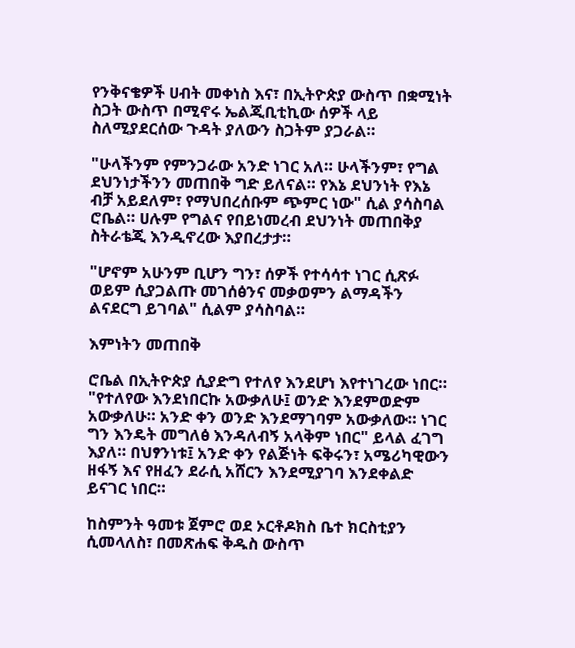የንቅናቄዎች ሀብት መቀነስ እና፣ በኢትዮጵያ ውስጥ በቋሚነት ስጋት ውስጥ በሚኖሩ ኤልጂቢቲኪው ሰዎች ላይ ስለሚያደርሰው ጉዳት ያለውን ስጋትም ያጋራል።

"ሁላችንም የምንጋራው አንድ ነገር አለ። ሁላችንም፣ የግል ደህንነታችንን መጠበቅ ግድ ይለናል። የእኔ ደህንነት የእኔ ብቻ አይደለም፣ የማህበረሰቡም ጭምር ነው" ሲል ያሳስባል ሮቤል። ሀሉም የግልና የበይነመረብ ደህንነት መጠበቅያ ስትራቴጂ እንዲኖረው እያበረታታ።

"ሆኖም አሁንም ቢሆን ግን፣ ሰዎች የተሳሳተ ነገር ሲጽፉ ወይም ሲያጋልጡ መገሰፅንና መቃወምን ልማዳችን ልናደርግ ይገባል" ሲልም ያሳስባል።

እምነትን መጠበቅ

ሮቤል በኢትዮጵያ ሲያድግ የተለየ እንደሆነ እየተነገረው ነበር። "የተለየው እንደነበርኩ አውቃለሁ፤ ወንድ እንደምወድም አውቃለሁ። አንድ ቀን ወንድ እንደማገባም አውቃለው። ነገር ግን እንዴት መግለፅ እንዳለብኝ አላቅም ነበር" ይላል ፈገግ እያለ። በህፃንነቱ፤ አንድ ቀን የልጅነት ፍቅሩን፣ አሜሪካዊውን ዘፋኝ እና የዘፈን ደራሲ አሸርን እንደሚያገባ እንደቀልድ ይናገር ነበር።

ከስምንት ዓመቱ ጀምሮ ወደ ኦርቶዶክስ ቤተ ክርስቲያን ሲመላለስ፣ በመጽሐፍ ቅዱስ ውስጥ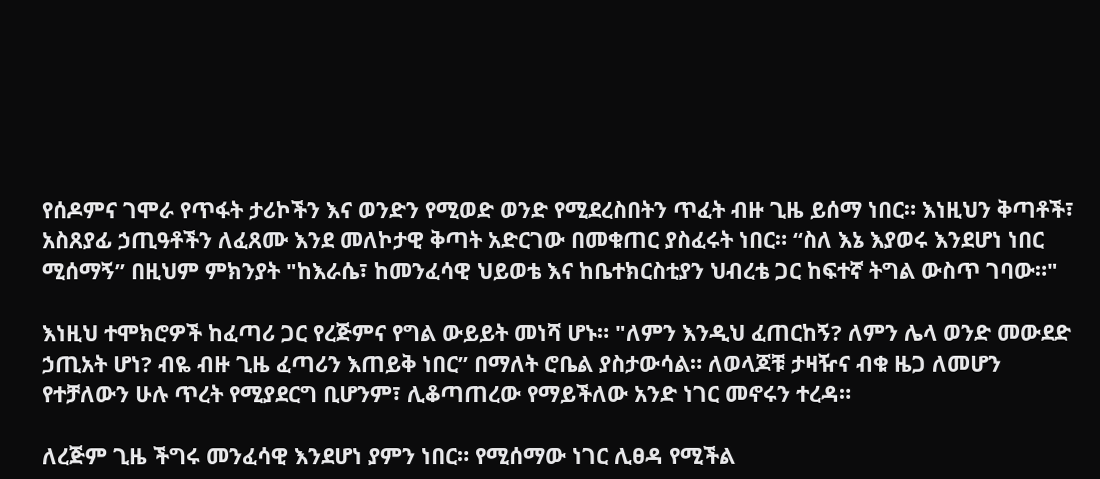የሰዶምና ገሞራ የጥፋት ታሪኮችን እና ወንድን የሚወድ ወንድ የሚደረስበትን ጥፈት ብዙ ጊዜ ይሰማ ነበር። እነዚህን ቅጣቶች፣ አስጸያፊ ኃጢዓቶችን ለፈጸሙ እንደ መለኮታዊ ቅጣት አድርገው በመቁጠር ያስፈሩት ነበር። “ስለ እኔ እያወሩ እንደሆነ ነበር ሚሰማኝ” በዚህም ምክንያት "ከእራሴ፣ ከመንፈሳዊ ህይወቴ እና ከቤተክርስቲያን ህብረቴ ጋር ከፍተኛ ትግል ውስጥ ገባው።"

እነዚህ ተሞክሮዎች ከፈጣሪ ጋር የረጅምና የግል ውይይት መነሻ ሆኑ። "ለምን እንዲህ ፈጠርከኝ? ለምን ሌላ ወንድ መውደድ ኃጢአት ሆነ? ብዬ ብዙ ጊዜ ፈጣሪን እጠይቅ ነበር” በማለት ሮቤል ያስታውሳል። ለወላጆቹ ታዛዥና ብቁ ዜጋ ለመሆን የተቻለውን ሁሉ ጥረት የሚያደርግ ቢሆንም፣ ሊቆጣጠረው የማይችለው አንድ ነገር መኖሩን ተረዳ።

ለረጅም ጊዜ ችግሩ መንፈሳዊ እንደሆነ ያምን ነበር። የሚሰማው ነገር ሊፀዳ የሚችል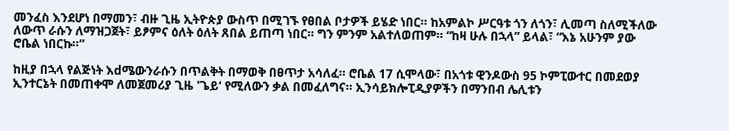መንፈስ እንደሆነ በማመን፣ ብዙ ጊዜ ኢትዮጵያ ውስጥ በሚገኙ የፀበል ቦታዎች ይሄድ ነበር። ከአምልኮ ሥርዓቱ ጎን ለጎን፣ ሊመጣ ስለሚችለው ለውጥ ራሱን ለማዝጋጀት፣ ይፆምና ዕለት ዕለት ጸበል ይጠጣ ነበር። ግን ምንም አልተለወጠም። “ከዛ ሁሉ በኋላ” ይላል፣ “እኔ አሁንም ያው ሮቤል ነበርኩ።”

ከዚያ በኋላ የልጅነት እdሜውንራሱን በጥልቅት በማወቅ በፀጥታ አሳለፈ። ሮቤል 17 ሲሞላው፣ በአጎቱ ዊንዶውስ 95 ኮምፒውተር በመደወያ ኢንተርኔት በመጠቀሞ ለመጀመሪያ ጊዜ 'ጌይ‘ የሚለውን ቃል በመፈለግና። ኢንሳይክሎፒዲያዎችን በማንበብ ሌሊቱን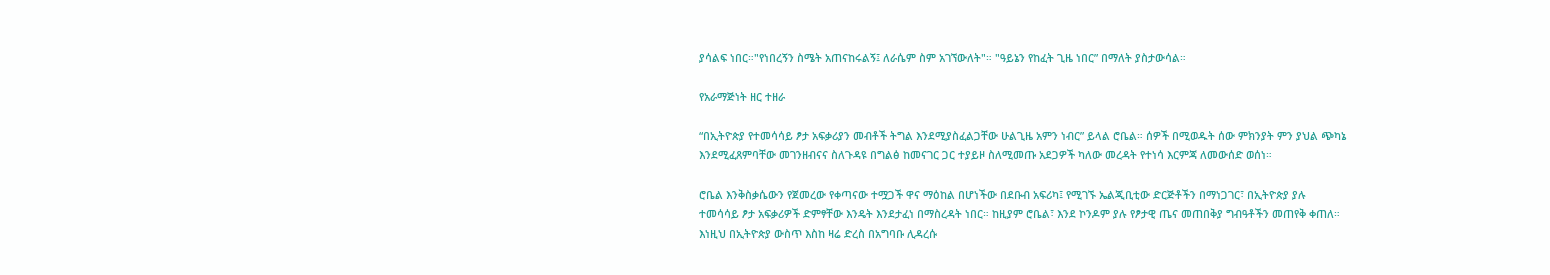ያሳልፍ ነበር።"የነበረኝን ስሜት አጠናከሩልኝ፤ ለራሴም ስም አገኘውለት"። "ዓይኔን የከፈት ጊዜ ነበር” በማለት ያስታውሳል።

የአራማጅነት ዘር ተዘራ

“በኢትዮጵያ የተመሳሳይ ፆታ አፍቃሪያን መብቶች ትግል እንደሚያስፈልጋቸው ሁልጊዜ አምን ነብር” ይላል ሮቤል። ሰዎች በሚወዱት ሰው ምክንያት ምን ያህል ጭካኔ እንደሚፈጸምባቸው መገንዘብናና ስለጉዳዩ በግልፅ ከመናገር ጋር ተያይዞ ስለሚመጡ አደጋዎች ካለው መረዳት የተነሳ እርምጃ ለመውሰድ ወሰነ።

ሮቤል እንቅስቃሴውን የጀመረው የቀጣናው ተሟጋች ዋና ማዕከል በሆነችው በደቡብ አፍሪካ፤ የሚገኙ ኤልጂቢቲው ድርጅቶችን በማነጋገር፣ በኢትዮጵያ ያሉ ተመሳሳይ ፆታ አፍቃሪዎች ድምፃቸው እንዴት እንደታፈነ በማስረዳት ነበር። ከዚያም ሮቤል፣ እንደ ኮንዶም ያሉ የፆታዊ ጤና መጠበቅያ ግብዓቶችን መጠየቅ ቀጠለ። እነዚህ በኢትዮጵያ ውስጥ እስከ ዛሬ ድረስ በአግባቡ ሊዳረሱ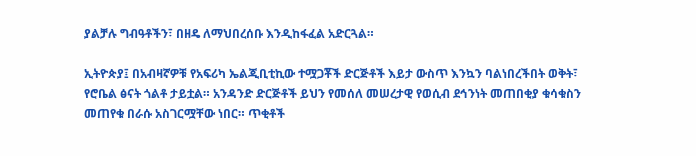ያልቻሉ ግብዓቶችን፣ በዘዴ ለማህበረሰቡ እንዲከፋፈል አድርጓል።

ኢትዮጵያ፤ በአብዛኛዎቹ የአፍሪካ ኤልጂቢቲኪው ተሟጋቾች ድርጅቶች እይታ ውስጥ እንኳን ባልነበረችበት ወቅት፣ የሮቤል ፅናት ጎልቶ ታይቷል። አንዳንድ ድርጅቶች ይህን የመሰለ መሠረታዊ የወሲብ ደኅንነት መጠበቂያ ቁሳቁስን መጠየቁ በራሱ አስገርሟቸው ነበር። ጥቂቶች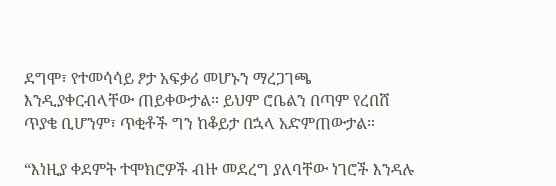ደግሞ፣ የተመሳሳይ ፆታ አፍቃሪ መሆኑን ማረጋገጫ እንዲያቀርብላቸው ጠይቀውታል። ይህም ሮቤልን በጣም የረበሸ ጥያቄ ቢሆንም፣ ጥቂቶች ግን ከቆይታ በኋላ አድምጠውታል።

“እነዚያ ቀደምት ተሞክሮዎች ብዙ መደረግ ያለባቸው ነገሮች እንዳሉ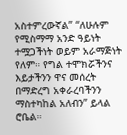አስተምረውኛል” “ለሁሉም የሚስማማ አንድ ዓይነት ተሟጋችነት ወይም አራማጅነት የለም። የግል ተሞክሯችንና እይታችንን ዋና መሰረት በማድረግ አቀራረባችንን ማስተካከል አለብን” ይላል ሮቤል።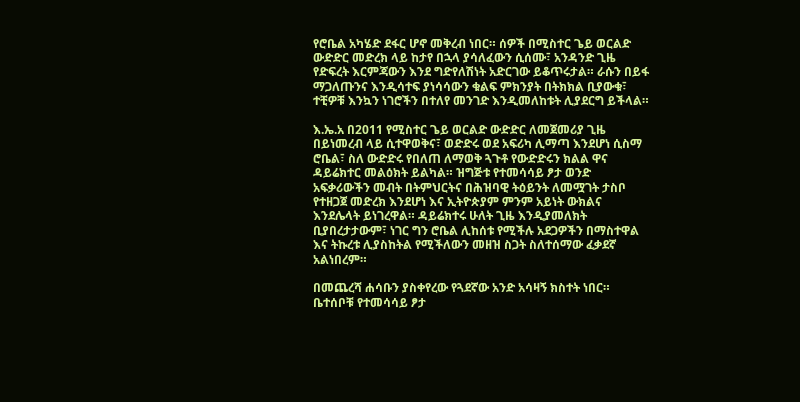የሮቤል አካሄድ ደፋር ሆኖ መቅረብ ነበር። ሰዎች በሚስተር ጌይ ወርልድ ውድድር መድረክ ላይ ከታየ በኋላ ያሳለፈውን ሲሰሙ፣ አንዳንድ ጊዜ የድፍረት እርምጃውን እንደ ግድየለሽነት አድርገው ይቆጥሩታል። ራሱን በይፋ ማጋለጡንና እንዲሳተፍ ያነሳሳውን ቁልፍ ምክንያት በትክክል ቢያውቁ፣ ተቺዎቹ እንኳን ነገሮችን በተለየ መንገድ እንዲመለከቱት ሊያደርግ ይችላል።

እ.ኤ.አ በ2011 የሚስተር ጌይ ወርልድ ውድድር ለመጀመሪያ ጊዜ በይነመረብ ላይ ሲተዋወቅና፣ ወድድሩ ወደ አፍሪካ ሊማጣ እንደሆነ ሲስማ ሮቤል፣ ስለ ውድድሩ የበለጠ ለማወቅ ጓጉቶ የውድድሩን ክልል ዋና ዳይሬክተር መልዕክት ይልካል። ዝግጅቱ የተመሳሳይ ፆታ ወንድ አፍቃሪውችን መብት በትምህርትና በሕዝባዊ ትዕይንት ለመሟገት ታስቦ የተዘጋጀ መድረክ እንደሆነ እና ኢትዮጵያም ምንም አይነት ውክልና እንደሌላት ይነገረዋል። ዳይሬክተሩ ሁለት ጊዜ እንዲያመለክት ቢያበረታታውም፣ ነገር ግን ሮቤል ሊከሰቱ የሚችሉ አደጋዎችን በማስተዋል እና ትኩረቱ ሊያስከትል የሚችለውን መዘዝ ስጋት ስለተሰማው ፈቃደኛ አልነበረም።

በመጨረሻ ሐሳቡን ያስቀየረው የጓደኛው አንድ አሳዛኝ ክስተት ነበር። ቤተሰቦቹ የተመሳሳይ ፆታ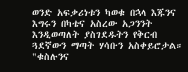ወንድ አፍቃሪነቱን ካወቁ በኋላ እጁንና እግሩን በካቴና አስረው አጋንንት እንዲወጣለት ያስገደዱትን የቅርብ ጓደኛውን ማጣት ሃሳቡን አስቀይሮታል። "ቁስሉንና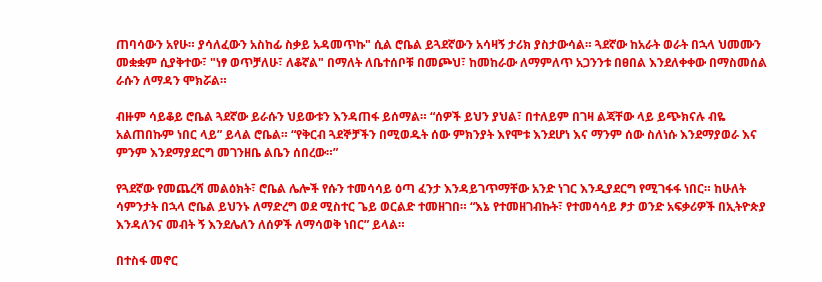ጠባሳውን አየሁ። ያሳለፈውን አስከፊ ስቃይ አዳመጥኩ" ሲል ሮቤል ይጓደኛውን አሳዛኝ ታሪክ ያስታውሳል። ጓደኛው ከአራት ወራት በኋላ ህመሙን መቋቋም ሲያቅተው፣ "ነፃ ወጥቻለሁ፣ ለቆኛል" በማለት ለቤተሰቦቹ በመጮህ፣ ከመከራው ለማምለጥ አጋንንቱ በፀበል እንደለቀቀው በማስመሰል ራሱን ለማዳን ሞክሯል።

ብዙም ሳይቆይ ሮቤል ጓደኛው ይራሱን ህይውቱን እንዳጠፋ ይሰማል። “ሰዎች ይህን ያህል፣ በተለይም በገዛ ልጃቸው ላይ ይጭክናሉ ብዬ አልጠበኩም ነበር ላይ” ይላል ሮቤል። “የቅርብ ጓደኞቻችን በሚወዱት ሰው ምክንያት እየሞቱ እንደሆነ እና ማንም ሰው ስለነሱ እንደማያወራ እና ምንም እንደማያደርግ መገንዘቤ ልቤን ሰበረው።”

የጓደኛው የመጨረሻ መልዕክት፣ ሮቤል ሌሎች የሱን ተመሳሳይ ዕጣ ፈንታ እንዳይገጥማቸው አንድ ነገር እንዲያደርግ የሚገፋፋ ነበር። ከሁለት ሳምንታት በኋላ ሮቤል ይህንኑ ለማድረግ ወደ ሚስተር ጌይ ወርልድ ተመዘገበ። “እኔ የተመዘገብኩት፣ የተመሳሳይ ፆታ ወንድ አፍቃሪዎች በኢትዮጵያ እንዳለንና መብት ኝ እንደሌለን ለሰዎች ለማሳወቅ ነበር” ይላል።

በተስፋ መኖር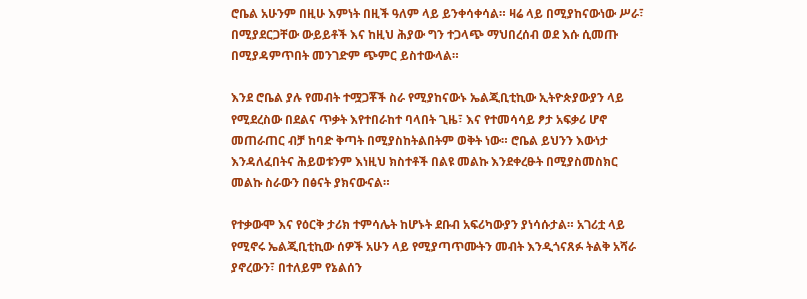ሮቤል አሁንም በዚሁ እምነት በዚች ዓለም ላይ ይንቀሳቀሳል። ዛሬ ላይ በሚያከናውነው ሥራ፣ በሚያደርጋቸው ውይይቶች እና ከዚህ ሕያው ግን ተጋላጭ ማህበረሰብ ወደ እሱ ሲመጡ በሚያዳምጥበት መንገድም ጭምር ይስተውላል።

እንደ ሮቤል ያሉ የመብት ተሟጋቾች ስራ የሚያከናውኑ ኤልጂቢቲኪው ኢትዮጵያውያን ላይ የሚደረስው በደልና ጥቃት እየተበራከተ ባላበት ጊዜ፣ እና የተመሳሳይ ፆታ አፍቃሪ ሆኖ መጠራጠር ብቻ ከባድ ቅጣት በሚያስከትልበትም ወቅት ነው። ሮቤል ይህንን እውነታ እንዳለፈበትና ሕይወቱንም እነዚህ ክስተቶች በልዩ መልኩ እንደቀረፁት በሚያስመስክር መልኩ ስራውን በፅናት ያክናውናል።

የተቃውሞ እና የዕርቅ ታሪክ ተምሳሌት ከሆኑት ደቡብ አፍሪካውያን ያነሳሱታል። አገሪቷ ላይ የሚኖሩ ኤልጂቢቲኪው ሰዎች አሁን ላይ የሚያጣጥሙትን መብት እንዲጎናጸፉ ትልቅ አሻራ ያኖረውን፣ በተለይም የኔልሰን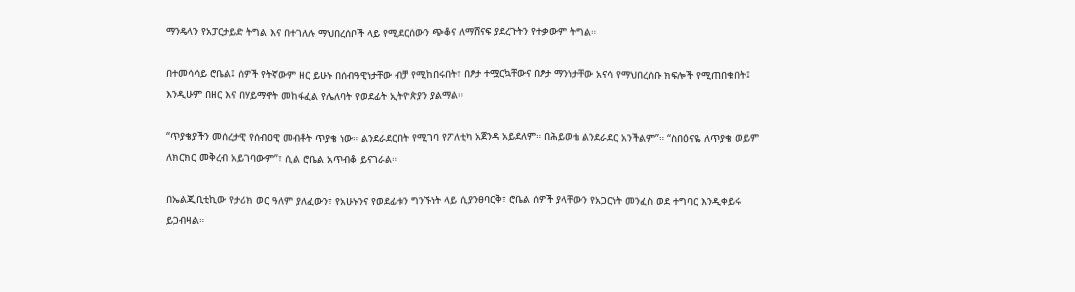ማንዴላን የአፓርታይድ ትግል እና በተገለሉ ማህበረሰቦች ላይ የሚደርሰውን ጭቆና ለማሸናፍ ያደረጉትን የተቃውም ትግል።

በተመሳሳይ ሮቤል፤ ሰዎች የትኛውም ዘር ይሁኑ በሰብዓዊነታቸው ብቻ የሚከበሩበት፣ በፆታ ተሟርኳቸውና በፆታ ማንነታቸው አናሳ የማህበረሰቡ ክፍሎች የሚጠበቁበት፤ እንዲሁም በዘር እና በሃይማኖት መከፋፈል የሌለባት የወደፊት ኢትዮጵያን ያልማል።

“ጥያቄያችን መሰረታዊ የሰብዐዊ መብቶት ጥያቄ ነው። ልንደራደርበት የሚገባ የፖለቲካ አጀንዳ አይደለም። በሕይወቴ ልንደራደር አንችልም”። “ስበዕናዬ ለጥያቄ ወይም ለክርክር መቅረብ አይገባውም”፣ ሲል ሮቤል አጥብቆ ይናገራል።

በኤልጂቢቲኪው የታሪክ ወር ዓለም ያለፈውን፣ የአሁኑንና የወደፊቱን ግንኙነት ላይ ሲያንፀባርቅ፣ ሮቤል ሰዎች ያላቸውን የአጋርነት መንፈስ ወደ ተግባር እንዲቀይሩ ይጋብዛል።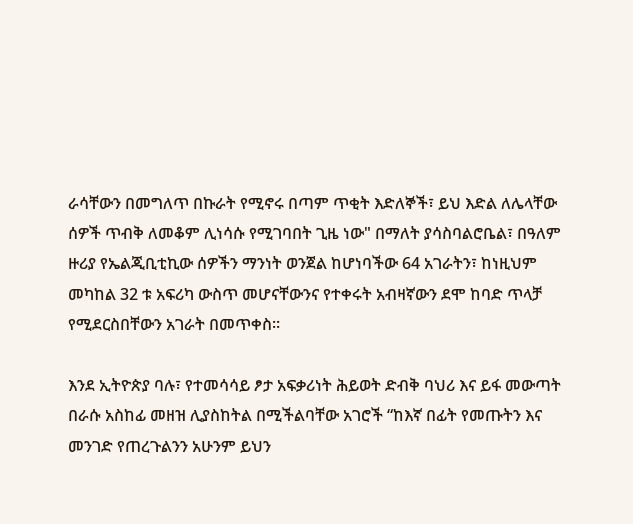ራሳቸውን በመግለጥ በኩራት የሚኖሩ በጣም ጥቂት እድለኞች፣ ይህ እድል ለሌላቸው ሰዎች ጥብቅ ለመቆም ሊነሳሱ የሚገባበት ጊዜ ነው" በማለት ያሳስባልሮቤል፣ በዓለም ዙሪያ የኤልጂቢቲኪው ሰዎችን ማንነት ወንጀል ከሆነባችው 64 አገራትን፣ ከነዚህም መካከል 32 ቱ አፍሪካ ውስጥ መሆናቸውንና የተቀሩት አብዛኛውን ደሞ ከባድ ጥላቻ የሚደርስበቸውን አገራት በመጥቀስ።

እንደ ኢትዮጵያ ባሉ፣ የተመሳሳይ ፆታ አፍቃሪነት ሕይወት ድብቅ ባህሪ እና ይፋ መውጣት በራሱ አስከፊ መዘዝ ሊያስከትል በሚችልባቸው አገሮች “ከእኛ በፊት የመጡትን እና መንገድ የጠረጉልንን አሁንም ይህን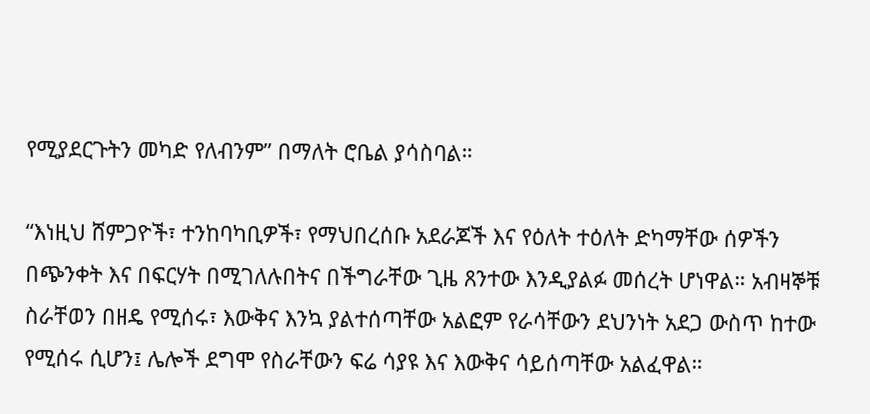የሚያደርጉትን መካድ የለብንም” በማለት ሮቤል ያሳስባል።

“እነዚህ ሸምጋዮች፣ ተንከባካቢዎች፣ የማህበረሰቡ አደራጆች እና የዕለት ተዕለት ድካማቸው ሰዎችን በጭንቀት እና በፍርሃት በሚገለሉበትና በችግራቸው ጊዜ ጸንተው እንዲያልፉ መሰረት ሆነዋል። አብዛኞቹ ስራቸወን በዘዴ የሚሰሩ፣ እውቅና እንኳ ያልተሰጣቸው አልፎም የራሳቸውን ደህንነት አደጋ ውስጥ ከተው የሚሰሩ ሲሆን፤ ሌሎች ደግሞ የስራቸውን ፍሬ ሳያዩ እና እውቅና ሳይሰጣቸው አልፈዋል።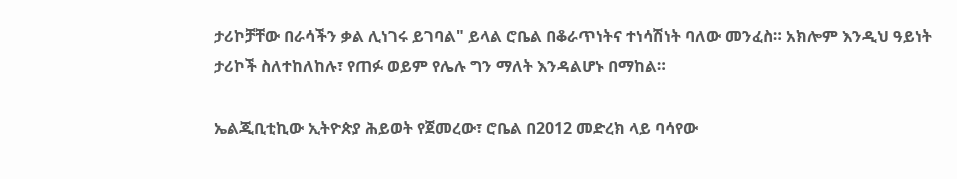ታሪኮቻቸው በራሳችን ቃል ሊነገሩ ይገባል" ይላል ሮቤል በቆራጥነትና ተነሳሽነት ባለው መንፈስ። አክሎም እንዲህ ዓይነት ታሪኮች ስለተከለከሉ፣ የጠፉ ወይም የሌሉ ግን ማለት እንዳልሆኑ በማከል።

ኤልጂቢቲኪው ኢትዮጵያ ሕይወት የጀመረው፣ ሮቤል በ2012 መድረክ ላይ ባሳየው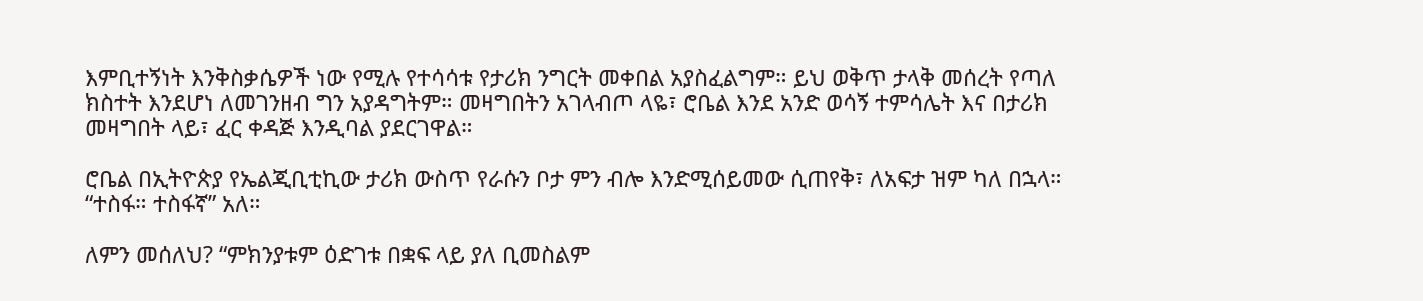እምቢተኝነት እንቅስቃሴዎች ነው የሚሉ የተሳሳቱ የታሪክ ንግርት መቀበል አያስፈልግም። ይህ ወቅጥ ታላቅ መሰረት የጣለ ክስተት እንደሆነ ለመገንዘብ ግን አያዳግትም። መዛግበትን አገላብጦ ላዬ፣ ሮቤል እንደ አንድ ወሳኝ ተምሳሌት እና በታሪክ መዛግበት ላይ፣ ፈር ቀዳጅ እንዲባል ያደርገዋል።

ሮቤል በኢትዮጵያ የኤልጂቢቲኪው ታሪክ ውስጥ የራሱን ቦታ ምን ብሎ እንድሚሰይመው ሲጠየቅ፣ ለአፍታ ዝም ካለ በኋላ። “ተስፋ። ተስፋኛ” አለ።

ለምን መሰለህ? “ምክንያቱም ዕድገቱ በቋፍ ላይ ያለ ቢመስልም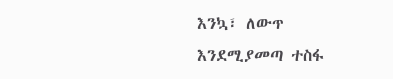እንኳ፣ ለውጥ እንደሚያመጣ ተስፋ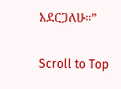አደርጋለሁ።”

Scroll to Top